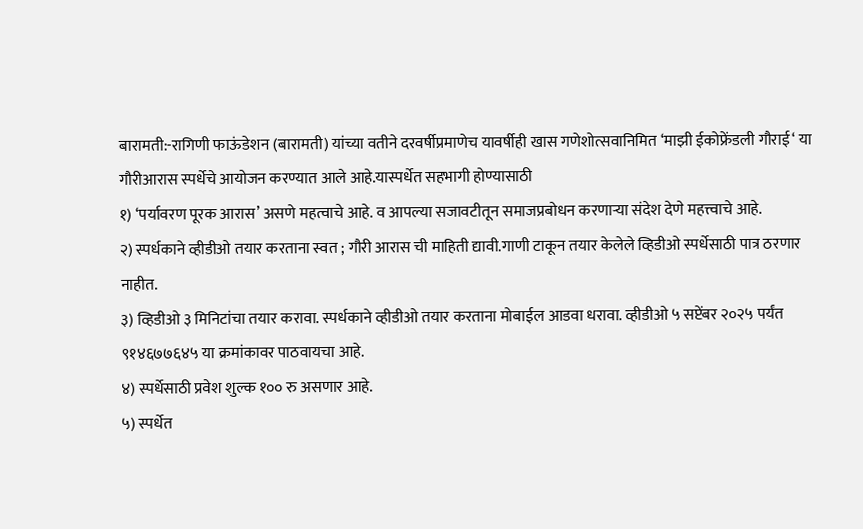बारामती:-रागिणी फाऊंडेशन (बारामती) यांच्या वतीने दरवर्षीप्रमाणेच यावर्षीही खास गणेशोत्सवानिमित ‘माझी ईकोफ्रेंडली गौराई‘ या गौरीआरास स्पर्धेचे आयोजन करण्यात आले आहे.यास्पर्धेत सहभागी होण्यासाठी
१) ‘पर्यावरण पूरक आरास’ असणे महत्वाचे आहे. व आपल्या सजावटीतून समाजप्रबोधन करणाऱ्या संदेश देणे महत्त्वाचे आहे.
२) स्पर्धकाने व्हीडीओ तयार करताना स्वत ; गौरी आरास ची माहिती द्यावी.गाणी टाकून तयार केलेले व्हिडीओ स्पर्धेसाठी पात्र ठरणार नाहीत.
३) व्हिडीओ ३ मिनिटांचा तयार करावा. स्पर्धकाने व्हीडीओ तयार करताना मोबाईल आडवा धरावा. व्हीडीओ ५ सप्टेंबर २०२५ पर्यंत ९१४६७७६४५ या क्रमांकावर पाठवायचा आहे.
४) स्पर्धेसाठी प्रवेश शुल्क १०० रु असणार आहे.
५) स्पर्धेत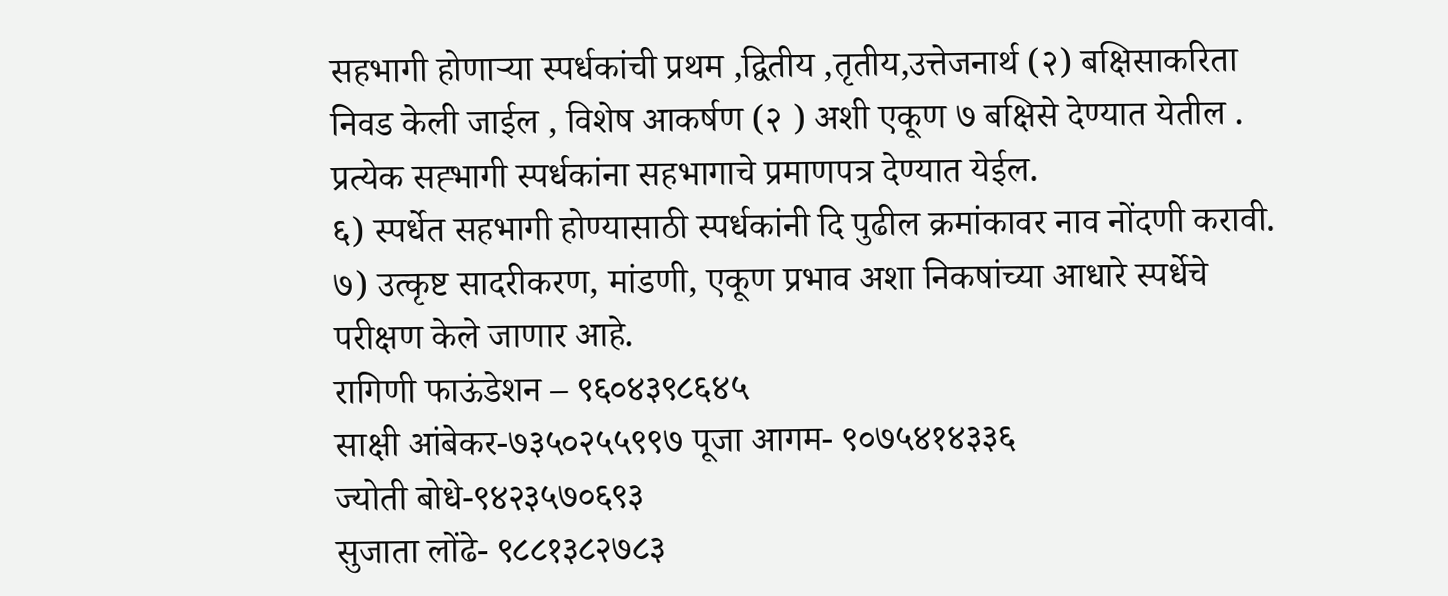सहभागी होणाऱ्या स्पर्धकांची प्रथम ,द्वितीय ,तृतीय,उत्तेजनार्थ (२) बक्षिसाकरिता निवड केली जाईल , विशेष आकर्षण (२ ) अशी एकूण ७ बक्षिसे देण्यात येतील . प्रत्येक सह्भागी स्पर्धकांना सहभागाचे प्रमाणपत्र देण्यात येईल.
६) स्पर्धेत सहभागी होण्यासाठी स्पर्धकांनी दि पुढील क्रमांकावर नाव नोंदणी करावी.
७) उत्कृष्ट सादरीकरण, मांडणी, एकूण प्रभाव अशा निकषांच्या आधारे स्पर्धेचे परीक्षण केले जाणार आहे.
रागिणी फाऊंडेशन – ९६०४३९८६४५
साक्षी आंबेकर-७३५०२५५९९७ पूजा आगम- ९०७५४१४३३६
ज्योती बोधे-९४२३५७०६९३
सुजाता लोंढे- ९८८१३८२७८३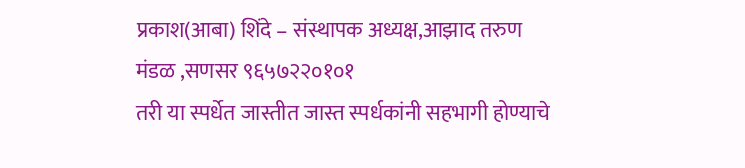प्रकाश(आबा) शिंदे – संस्थापक अध्यक्ष,आझाद तरुण मंडळ ,सणसर ९६५७२२०१०१
तरी या स्पर्धेत जास्तीत जास्त स्पर्धकांनी सहभागी होण्याचे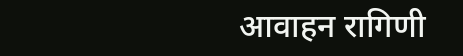आवाहन रागिणी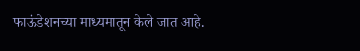फाऊंडेशनच्या माध्यमातून केले जात आहे.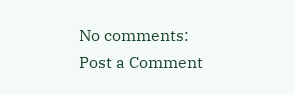No comments:
Post a Comment